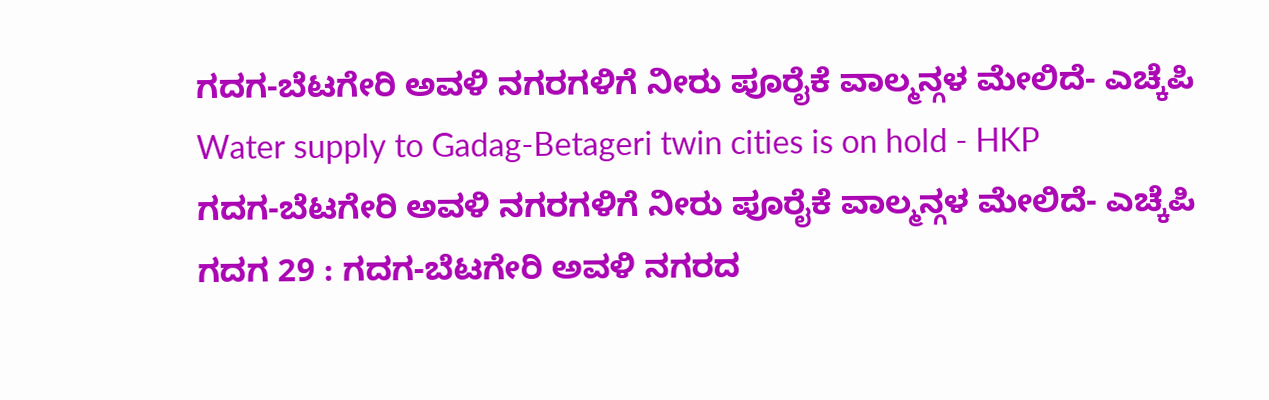ಗದಗ-ಬೆಟಗೇರಿ ಅವಳಿ ನಗರಗಳಿಗೆ ನೀರು ಪೂರೈಕೆ ವಾಲ್ಮನ್ಗಳ ಮೇಲಿದೆ- ಎಚ್ಕೆಪಿ
Water supply to Gadag-Betageri twin cities is on hold - HKP
ಗದಗ-ಬೆಟಗೇರಿ ಅವಳಿ ನಗರಗಳಿಗೆ ನೀರು ಪೂರೈಕೆ ವಾಲ್ಮನ್ಗಳ ಮೇಲಿದೆ- ಎಚ್ಕೆಪಿ
ಗದಗ 29 : ಗದಗ-ಬೆಟಗೇರಿ ಅವಳಿ ನಗರದ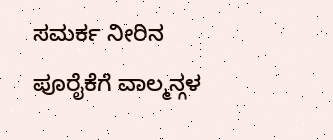ಸಮರ್ಕ ನೀರಿನ ಪೂರೈಕೆಗೆ ವಾಲ್ಮನ್ಗಳ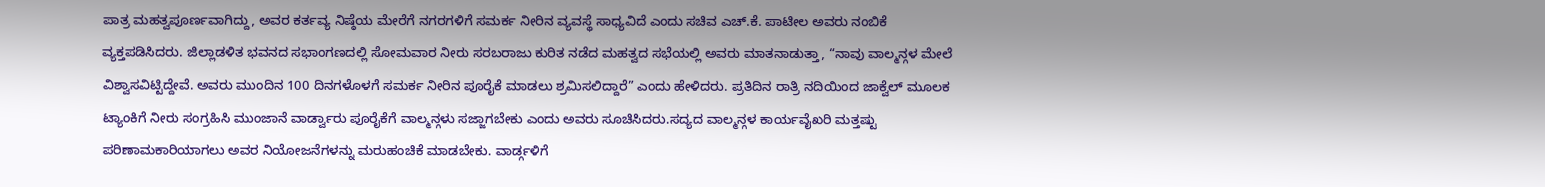ಪಾತ್ರ ಮಹತ್ವಪೂರ್ಣವಾಗಿದ್ದು, ಅವರ ಕರ್ತವ್ಯ ನಿಷ್ಠೆಯ ಮೇರೆಗೆ ನಗರಗಳಿಗೆ ಸಮರ್ಕ ನೀರಿನ ವ್ಯವಸ್ಥೆ ಸಾಧ್ಯವಿದೆ ಎಂದು ಸಚಿವ ಎಚ್.ಕೆ. ಪಾಟೀಲ ಅವರು ನಂಬಿಕೆ ವ್ಯಕ್ತಪಡಿಸಿದರು. ಜಿಲ್ಲಾಡಳಿತ ಭವನದ ಸಭಾಂಗಣದಲ್ಲಿ ಸೋಮವಾರ ನೀರು ಸರಬರಾಜು ಕುರಿತ ನಡೆದ ಮಹತ್ವದ ಸಭೆಯಲ್ಲಿ ಅವರು ಮಾತನಾಡುತ್ತಾ, “ನಾವು ವಾಲ್ಮನ್ಗಳ ಮೇಲೆ ವಿಶ್ವಾಸವಿಟ್ಟಿದ್ದೇವೆ. ಅವರು ಮುಂದಿನ 100 ದಿನಗಳೊಳಗೆ ಸಮರ್ಕ ನೀರಿನ ಪೂರೈಕೆ ಮಾಡಲು ಶ್ರಮಿಸಲಿದ್ದಾರೆ” ಎಂದು ಹೇಳಿದರು. ಪ್ರತಿದಿನ ರಾತ್ರಿ ನದಿಯಿಂದ ಜಾಕ್ವೆಲ್ ಮೂಲಕ ಟ್ಯಾಂಕಿಗೆ ನೀರು ಸಂಗ್ರಹಿಸಿ ಮುಂಜಾನೆ ವಾರ್ಡ್ವಾರು ಪೂರೈಕೆಗೆ ವಾಲ್ಮನ್ಗಳು ಸಜ್ಜಾಗಬೇಕು ಎಂದು ಅವರು ಸೂಚಿಸಿದರು.ಸದ್ಯದ ವಾಲ್ಮನ್ಗಳ ಕಾರ್ಯವೈಖರಿ ಮತ್ತಷ್ಟು ಪರಿಣಾಮಕಾರಿಯಾಗಲು ಅವರ ನಿಯೋಜನೆಗಳನ್ನು ಮರುಹಂಚಿಕೆ ಮಾಡಬೇಕು. ವಾರ್ಡ್ಗಳಿಗೆ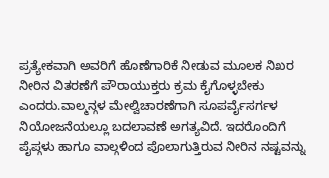ಪ್ರತ್ಯೇಕವಾಗಿ ಅವರಿಗೆ ಹೊಣೆಗಾರಿಕೆ ನೀಡುವ ಮೂಲಕ ನಿಖರ ನೀರಿನ ವಿತರಣೆಗೆ ಪೌರಾಯುಕ್ತರು ಕ್ರಮ ಕೈಗೊಳ್ಳಬೇಕು ಎಂದರು.ವಾಲ್ಮನ್ಗಳ ಮೇಲ್ವಿಚಾರಣೆಗಾಗಿ ಸೂಪರ್ವೈಸರ್ಗಳ ನಿಯೋಜನೆಯಲ್ಲೂ ಬದಲಾವಣೆ ಅಗತ್ಯವಿದೆ. ಇದರೊಂದಿಗೆ ಪೈಪ್ಗಳು ಹಾಗೂ ವಾಲ್ಗಳಿಂದ ಪೊಲಾಗುತ್ತಿರುವ ನೀರಿನ ನಷ್ಟವನ್ನು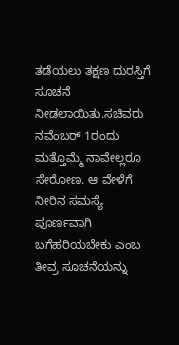ತಡೆಯಲು ತಕ್ಷಣ ದುರಸ್ತಿಗೆ ಸೂಚನೆ ನೀಡಲಾಯಿತು.ಸಚಿವರು ನವೆಂಬರ್ 1ರಂದು ಮತ್ತೊಮ್ಮೆ ನಾವೇಲ್ಲರೂ ಸೇರೋಣ. ಆ ವೇಳೆಗೆ ನೀರಿನ ಸಮಸ್ಯೆ ಪೂರ್ಣವಾಗಿ ಬಗೆಹರಿಯಬೇಕು ಎಂಬ ತೀವ್ರ ಸೂಚನೆಯನ್ನು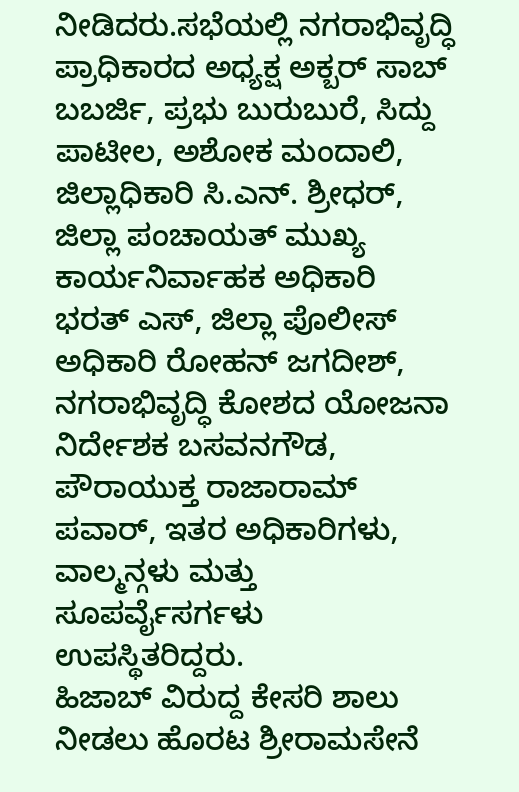ನೀಡಿದರು.ಸಭೆಯಲ್ಲಿ ನಗರಾಭಿವೃದ್ಧಿ ಪ್ರಾಧಿಕಾರದ ಅಧ್ಯಕ್ಷ ಅಕ್ಬರ್ ಸಾಬ್ ಬಬರ್ಜಿ, ಪ್ರಭು ಬುರುಬುರೆ, ಸಿದ್ದು ಪಾಟೀಲ, ಅಶೋಕ ಮಂದಾಲಿ, ಜಿಲ್ಲಾಧಿಕಾರಿ ಸಿ.ಎನ್. ಶ್ರೀಧರ್, ಜಿಲ್ಲಾ ಪಂಚಾಯತ್ ಮುಖ್ಯ ಕಾರ್ಯನಿರ್ವಾಹಕ ಅಧಿಕಾರಿ ಭರತ್ ಎಸ್, ಜಿಲ್ಲಾ ಪೊಲೀಸ್ ಅಧಿಕಾರಿ ರೋಹನ್ ಜಗದೀಶ್, ನಗರಾಭಿವೃದ್ಧಿ ಕೋಶದ ಯೋಜನಾ ನಿರ್ದೇಶಕ ಬಸವನಗೌಡ, ಪೌರಾಯುಕ್ತ ರಾಜಾರಾಮ್ ಪವಾರ್, ಇತರ ಅಧಿಕಾರಿಗಳು, ವಾಲ್ಮನ್ಗಳು ಮತ್ತು ಸೂಪರ್ವೈಸರ್ಗಳು ಉಪಸ್ಥಿತರಿದ್ದರು.
ಹಿಜಾಬ್ ವಿರುದ್ದ ಕೇಸರಿ ಶಾಲು ನೀಡಲು ಹೊರಟ ಶ್ರೀರಾಮಸೇನೆ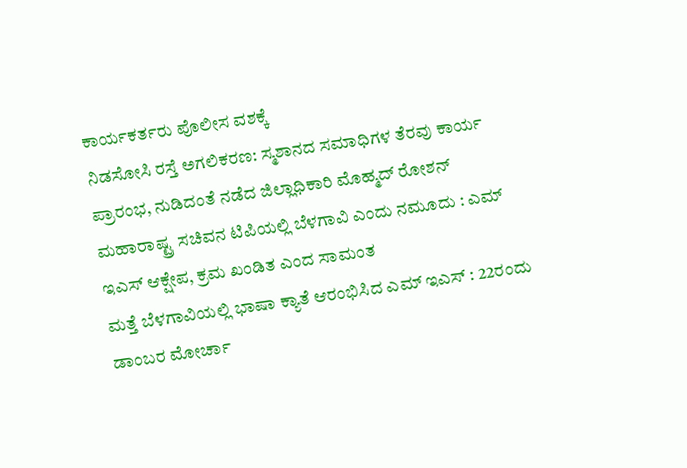ಕಾರ್ಯಕರ್ತರು ಪೊಲೀಸ ವಶಕ್ಕೆ
ನಿಡಸೋಸಿ ರಸ್ತೆ ಅಗಲಿಕರಣ: ಸ್ಮಶಾನದ ಸಮಾಧಿಗಳ ತೆರವು ಕಾರ್ಯ ಪ್ರಾರಂಭ, ನುಡಿದಂತೆ ನಡೆದ ಜಿಲ್ಲಾಧಿಕಾರಿ ಮೊಹ್ಮದ್ ರೋಶನ್
ಮಹಾರಾಷ್ಟ್ರ ಸಚಿವನ ಟಿಪಿಯಲ್ಲಿ ಬೆಳಗಾವಿ ಎಂದು ನಮೂದು : ಎಮ್ ಇಎಸ್ ಆಕ್ಷೇಪ, ಕ್ರಮ ಖಂಡಿತ ಎಂದ ಸಾಮಂತ
ಮತ್ತೆ ಬೆಳಗಾವಿಯಲ್ಲಿ ಭಾಷಾ ಕ್ಯಾತೆ ಆರಂಭಿಸಿದ ಎಮ್ ಇಎಸ್ : 22ರಂದು ಡಾಂಬರ ಮೋರ್ಚಾ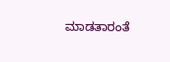ಮಾಡತಾರಂತೆ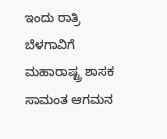ಇಂದು ರಾತ್ರಿ ಬೆಳಗಾವಿಗೆ ಮಹಾರಾಷ್ಟ್ರ ಶಾಸಕ ಸಾಮಂತ ಆಗಮನ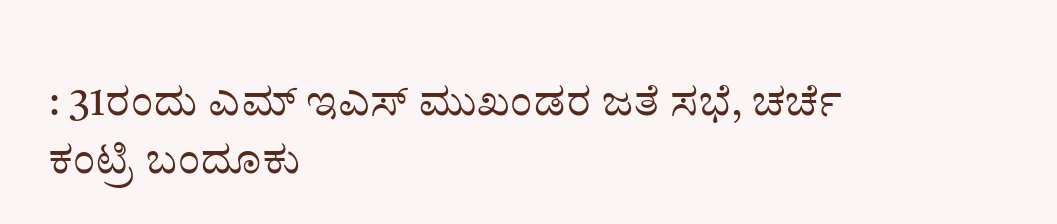: 31ರಂದು ಎಮ್ ಇಎಸ್ ಮುಖಂಡರ ಜತೆ ಸಭೆ, ಚರ್ಚೆ
ಕಂಟ್ರಿ ಬಂದೂಕು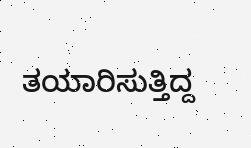ತಯಾರಿಸುತ್ತಿದ್ದ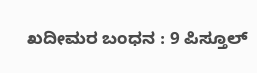ಖದೀಮರ ಬಂಧನ : 9 ಪಿಸ್ತೂಲ್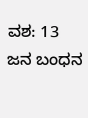ವಶ: 13 ಜನ ಬಂಧನ